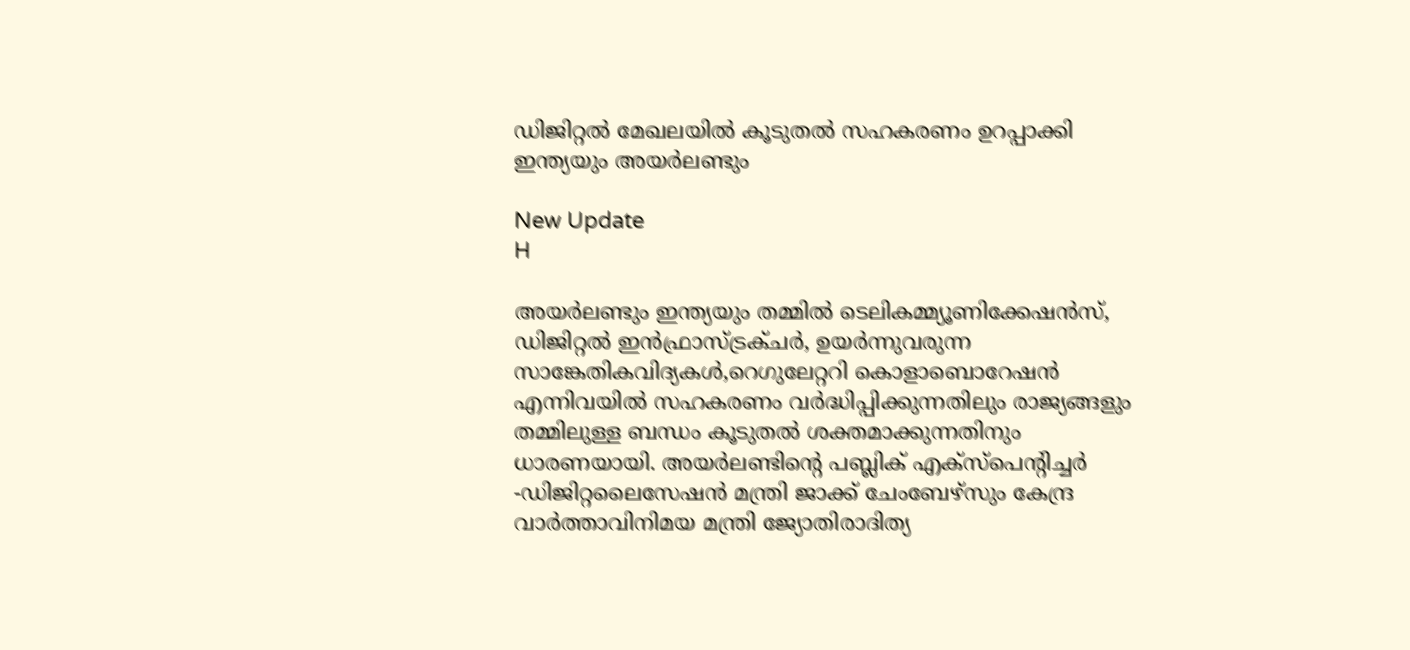ഡിജിറ്റല്‍ മേഖലയില്‍ കൂടുതല്‍ സഹകരണം ഉറപ്പാക്കി ഇന്ത്യയും അയര്‍ലണ്ടും

New Update
H

അയര്‍ലണ്ടും ഇന്ത്യയും തമ്മില്‍ ടെലികമ്മ്യൂണിക്കേഷന്‍സ്, ഡിജിറ്റല്‍ ഇന്‍ഫ്രാസ്ട്രക്ചര്‍, ഉയര്‍ന്നുവരുന്ന സാങ്കേതികവിദ്യകള്‍,റെഗുലേറ്ററി കൊളാബൊറേഷന്‍ എന്നിവയില്‍ സഹകരണം വര്‍ദ്ധിപ്പിക്കുന്നതിലും രാജ്യങ്ങളും തമ്മിലുള്ള ബന്ധം കൂടുതല്‍ ശക്തമാക്കുന്നതിനും ധാരണയായി. അയര്‍ലണ്ടിന്റെ പബ്ലിക് എക്സ്പെന്റിച്ചര്‍ -ഡിജിറ്റലൈസേഷന്‍ മന്ത്രി ജാക്ക് ചേംബേഴ്സും കേന്ദ്ര വാര്‍ത്താവിനിമയ മന്ത്രി ജ്യോതിരാദിത്യ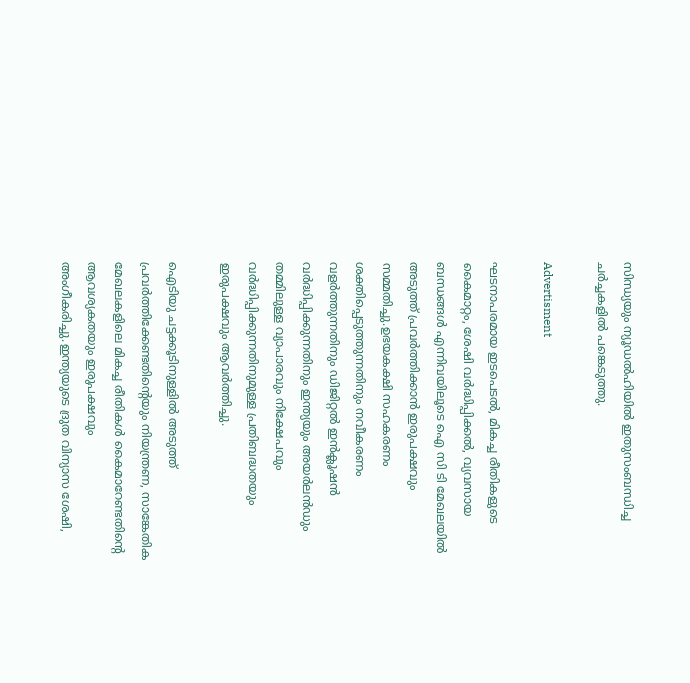സിന്ധ്യയും ന്യൂഡല്‍ഹിയില്‍ ഇതുസംബന്ധിച്ച ചര്‍ച്ചകളില്‍ പങ്കെടുത്തു.

Advertisment

ഘടനാപരമായ ഇടപെടല്‍, മികച്ച രീതികളുടെ കൈമാറ്റം, ശേഷി വര്‍ദ്ധിപ്പിക്കല്‍, വ്യവസായ ബന്ധങ്ങള്‍ എന്നിവയിലൂടെ ഐ സി ടി മേഖലയില്‍ അടുത്ത് പ്രവര്‍ത്തിക്കാന്‍ ഇരുപക്ഷവും സമ്മതിച്ചു.ഉഭയകക്ഷി സഹകരണം ശക്തിപ്പെടുത്തുന്നതിനും നവീകരണം വളര്‍ത്തുന്നതിനും ഡിജിറ്റല്‍ ഇന്‍ക്ലൂഷന്‍ വര്‍ദ്ധിപ്പിക്കുന്നതിനും ഇന്ത്യയും അയര്‍ലന്‍ഡും തമ്മിലുള്ള വ്യാപാരവും നിക്ഷേപവും വര്‍ദ്ധിപ്പിക്കുന്നതിനുമുള്ള പ്രതിബദ്ധതയും ഇരുപക്ഷവും ആവര്‍ത്തിച്ചു.

ഐടിയു ചട്ടക്കൂടിനുള്ളില്‍ അടുത്ത് പ്രവര്‍ത്തിക്കേണ്ടതിന്റെയും നിയന്ത്രണ, സാങ്കേതിക മേഖലകളിലെ മികച്ച രീതികള്‍ കൈമാറേണ്ടതിന്റെ ആവശ്യകതയും ഇരുപക്ഷവും അംഗീകരിച്ചു.ഇന്ത്യയുടെ ദ്രുത വിന്യാസ ശേഷി,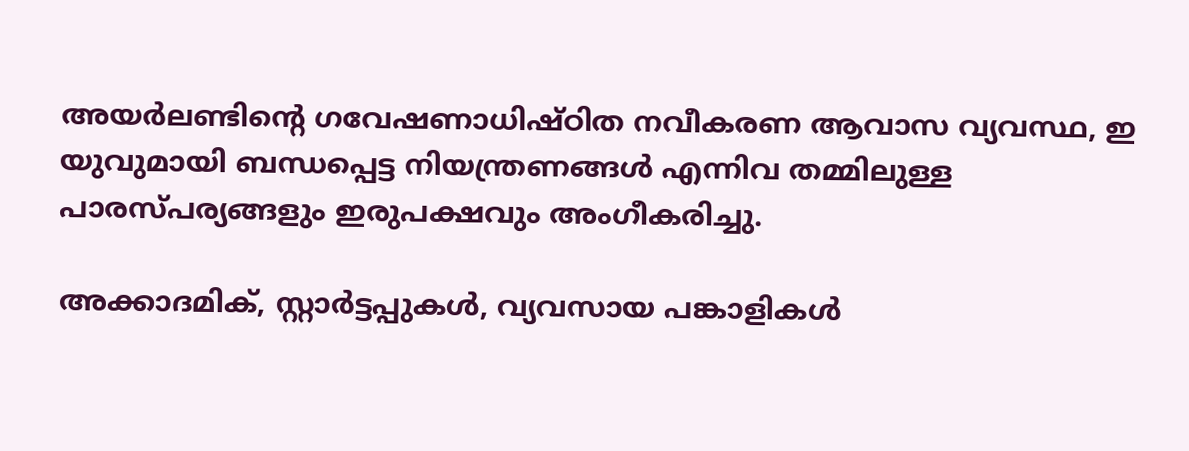അയര്‍ലണ്ടിന്റെ ഗവേഷണാധിഷ്ഠിത നവീകരണ ആവാസ വ്യവസ്ഥ, ഇ യുവുമായി ബന്ധപ്പെട്ട നിയന്ത്രണങ്ങള്‍ എന്നിവ തമ്മിലുള്ള പാരസ്പര്യങ്ങളും ഇരുപക്ഷവും അംഗീകരിച്ചു.

അക്കാദമിക്, സ്റ്റാര്‍ട്ടപ്പുകള്‍, വ്യവസായ പങ്കാളികള്‍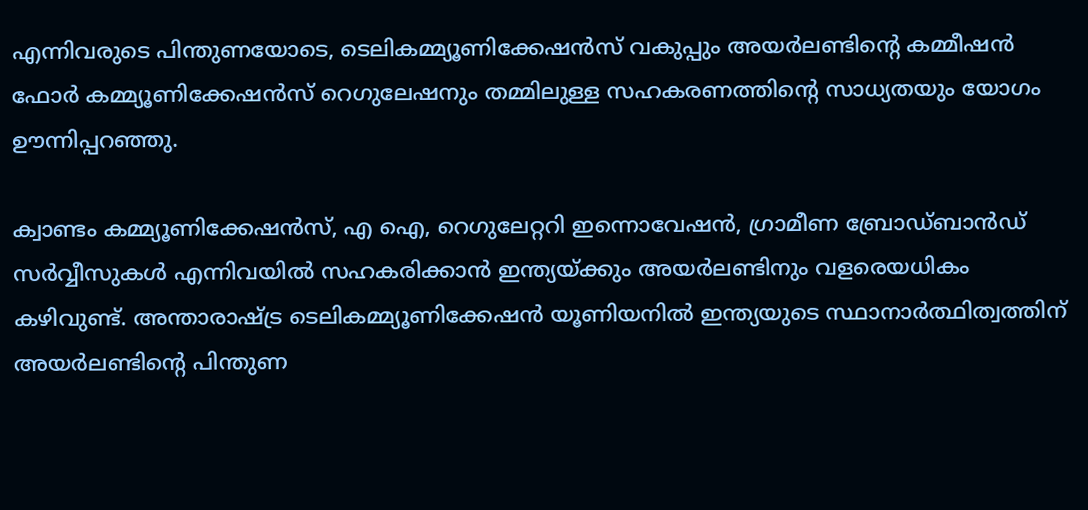എന്നിവരുടെ പിന്തുണയോടെ, ടെലികമ്മ്യൂണിക്കേഷന്‍സ് വകുപ്പും അയര്‍ലണ്ടിന്റെ കമ്മീഷന്‍ ഫോര്‍ കമ്മ്യൂണിക്കേഷന്‍സ് റെഗുലേഷനും തമ്മിലുള്ള സഹകരണത്തിന്റെ സാധ്യതയും യോഗം ഊന്നിപ്പറഞ്ഞു.

ക്വാണ്ടം കമ്മ്യൂണിക്കേഷന്‍സ്, എ ഐ, റെഗുലേറ്ററി ഇന്നൊവേഷന്‍, ഗ്രാമീണ ബ്രോഡ്ബാന്‍ഡ് സര്‍വ്വീസുകള്‍ എന്നിവയില്‍ സഹകരിക്കാന്‍ ഇന്ത്യയ്ക്കും അയര്‍ലണ്ടിനും വളരെയധികം കഴിവുണ്ട്. അന്താരാഷ്ട്ര ടെലികമ്മ്യൂണിക്കേഷന്‍ യൂണിയനില്‍ ഇന്ത്യയുടെ സ്ഥാനാര്‍ത്ഥിത്വത്തിന് അയര്‍ലണ്ടിന്റെ പിന്തുണ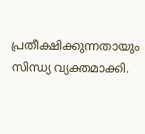പ്രതീക്ഷിക്കുന്നതായും സിന്ധ്യ വ്യക്തമാക്കി.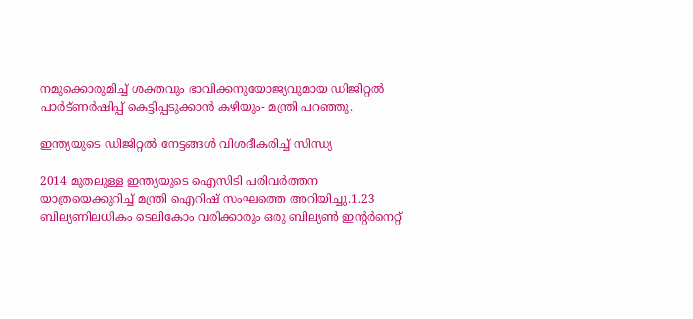നമുക്കൊരുമിച്ച് ശക്തവും ഭാവിക്കനുയോജ്യവുമായ ഡിജിറ്റല്‍ പാര്‍ട്ണര്‍ഷിപ്പ് കെട്ടിപ്പടുക്കാന്‍ കഴിയും- മന്ത്രി പറഞ്ഞു.

ഇന്ത്യയുടെ ഡിജിറ്റല്‍ നേട്ടങ്ങള്‍ വിശദീകരിച്ച് സിന്ധ്യ

2014 മുതലുള്ള ഇന്ത്യയുടെ ഐസിടി പരിവര്‍ത്തന യാത്രയെക്കുറിച്ച് മന്ത്രി ഐറിഷ് സംഘത്തെ അറിയിച്ചു.1.23 ബില്യണിലധികം ടെലികോം വരിക്കാരും ഒരു ബില്യണ്‍ ഇന്റര്‍നെറ്റ്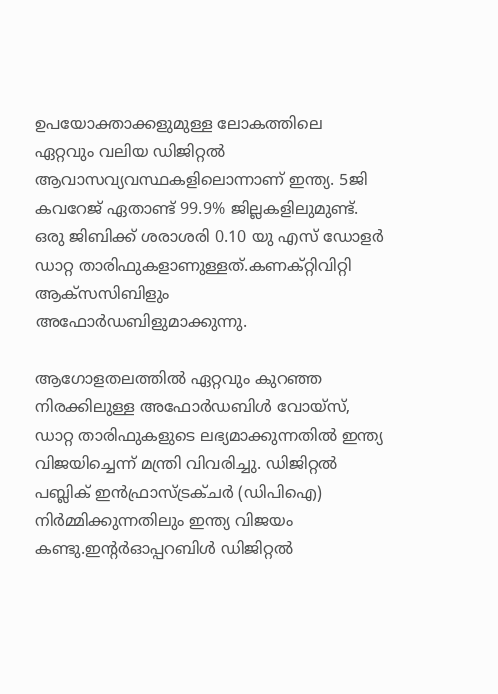ഉപയോക്താക്കളുമുള്ള ലോകത്തിലെ ഏറ്റവും വലിയ ഡിജിറ്റല്‍ ആവാസവ്യവസ്ഥകളിലൊന്നാണ് ഇന്ത്യ. 5ജി കവറേജ് ഏതാണ്ട് 99.9% ജില്ലകളിലുമുണ്ട്. ഒരു ജിബിക്ക് ശരാശരി 0.10 യു എസ് ഡോളര്‍ ഡാറ്റ താരിഫുകളാണുള്ളത്.കണക്റ്റിവിറ്റി ആക്‌സസിബിളും അഫോര്‍ഡബിളുമാക്കുന്നു.

ആഗോളതലത്തില്‍ ഏറ്റവും കുറഞ്ഞ നിരക്കിലുള്ള അഫോര്‍ഡബിള്‍ വോയ്‌സ്, ഡാറ്റ താരിഫുകളുടെ ലഭ്യമാക്കുന്നതില്‍ ഇന്ത്യ വിജയിച്ചെന്ന് മന്ത്രി വിവരിച്ചു. ഡിജിറ്റല്‍ പബ്ലിക് ഇന്‍ഫ്രാസ്ട്രക്ചര്‍ (ഡിപിഐ) നിര്‍മ്മിക്കുന്നതിലും ഇന്ത്യ വിജയം കണ്ടു.ഇന്റര്‍ഓപ്പറബിള്‍ ഡിജിറ്റല്‍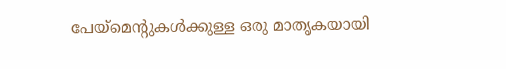പേയ്‌മെന്റുകള്‍ക്കുള്ള ഒരു മാതൃകയായി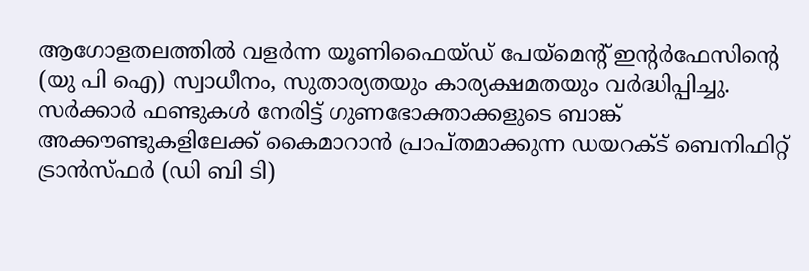ആഗോളതലത്തില്‍ വളര്‍ന്ന യൂണിഫൈയ്ഡ് പേയ്‌മെന്റ് ഇന്റര്‍ഫേസിന്റെ (യു പി ഐ) സ്വാധീനം, സുതാര്യതയും കാര്യക്ഷമതയും വര്‍ദ്ധിപ്പിച്ചു. സര്‍ക്കാര്‍ ഫണ്ടുകള്‍ നേരിട്ട് ഗുണഭോക്താക്കളുടെ ബാങ്ക് അക്കൗണ്ടുകളിലേക്ക് കൈമാറാന്‍ പ്രാപ്തമാക്കുന്ന ഡയറക്ട് ബെനിഫിറ്റ് ട്രാന്‍സ്ഫര്‍ (ഡി ബി ടി)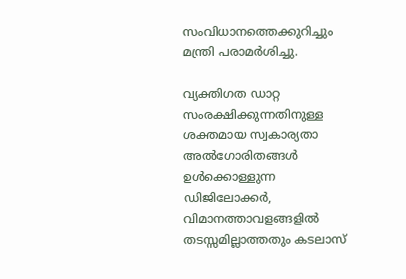സംവിധാനത്തെക്കുറിച്ചും മന്ത്രി പരാമര്‍ശിച്ചു.

വ്യക്തിഗത ഡാറ്റ സംരക്ഷിക്കുന്നതിനുള്ള ശക്തമായ സ്വകാര്യതാ അല്‍ഗോരിതങ്ങള്‍ ഉള്‍ക്കൊള്ളുന്ന ഡിജിലോക്കര്‍, വിമാനത്താവളങ്ങളില്‍ തടസ്സമില്ലാത്തതും കടലാസ്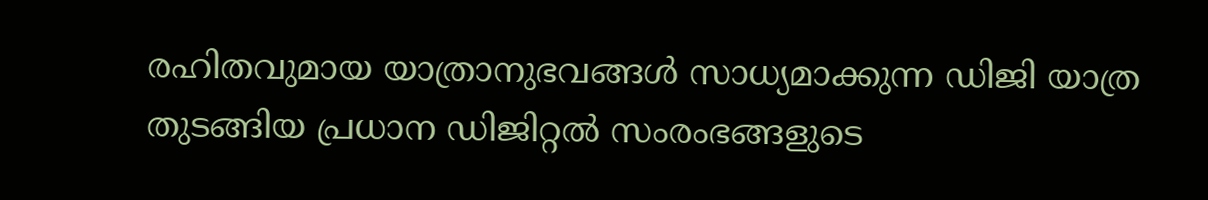രഹിതവുമായ യാത്രാനുഭവങ്ങള്‍ സാധ്യമാക്കുന്ന ഡിജി യാത്ര തുടങ്ങിയ പ്രധാന ഡിജിറ്റല്‍ സംരംഭങ്ങളുടെ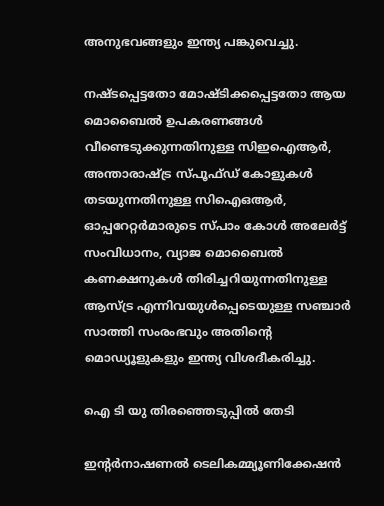അനുഭവങ്ങളും ഇന്ത്യ പങ്കുവെച്ചു.

നഷ്ടപ്പെട്ടതോ മോഷ്ടിക്കപ്പെട്ടതോ ആയ മൊബൈല്‍ ഉപകരണങ്ങള്‍ വീണ്ടെടുക്കുന്നതിനുള്ള സിഇഐആര്‍, അന്താരാഷ്ട്ര സ്പൂഫ്ഡ് കോളുകള്‍ തടയുന്നതിനുള്ള സിഐഒആര്‍, ഓപ്പറേറ്റര്‍മാരുടെ സ്പാം കോള്‍ അലേര്‍ട്ട് സംവിധാനം, വ്യാജ മൊബൈല്‍ കണക്ഷനുകള്‍ തിരിച്ചറിയുന്നതിനുള്ള ആസ്ട്ര എന്നിവയുള്‍പ്പെടെയുള്ള സഞ്ചാര്‍ സാത്തി സംരംഭവും അതിന്റെ മൊഡ്യൂളുകളും ഇന്ത്യ വിശദീകരിച്ചു.

ഐ ടി യു തിരഞ്ഞെടുപ്പില്‍ തേടി

ഇന്റര്‍നാഷണല്‍ ടെലികമ്മ്യൂണിക്കേഷന്‍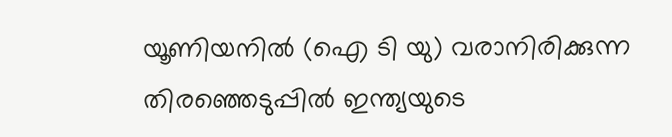യൂണിയനില്‍ (ഐ ടി യു) വരാനിരിക്കുന്ന തിരഞ്ഞെടുപ്പില്‍ ഇന്ത്യയുടെ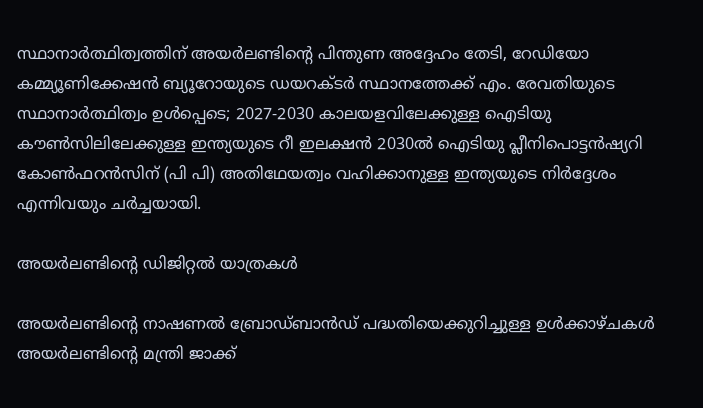സ്ഥാനാര്‍ത്ഥിത്വത്തിന് അയര്‍ലണ്ടിന്റെ പിന്തുണ അദ്ദേഹം തേടി, റേഡിയോ കമ്മ്യൂണിക്കേഷന്‍ ബ്യൂറോയുടെ ഡയറക്ടര്‍ സ്ഥാനത്തേക്ക് എം. രേവതിയുടെ സ്ഥാനാര്‍ത്ഥിത്വം ഉള്‍പ്പെടെ; 2027-2030 കാലയളവിലേക്കുള്ള ഐടിയു കൗണ്‍സിലിലേക്കുള്ള ഇന്ത്യയുടെ റീ ഇലക്ഷന്‍ 2030ല്‍ ഐടിയു പ്ലീനിപൊട്ടന്‍ഷ്യറി കോണ്‍ഫറന്‍സിന് (പി പി) അതിഥേയത്വം വഹിക്കാനുള്ള ഇന്ത്യയുടെ നിര്‍ദ്ദേശം എന്നിവയും ചര്‍ച്ചയായി.

അയര്‍ലണ്ടിന്റെ ഡിജിറ്റല്‍ യാത്രകള്‍

അയര്‍ലണ്ടിന്റെ നാഷണല്‍ ബ്രോഡ്ബാന്‍ഡ് പദ്ധതിയെക്കുറിച്ചുള്ള ഉള്‍ക്കാഴ്ചകള്‍ അയര്‍ലണ്ടിന്റെ മന്ത്രി ജാക്ക്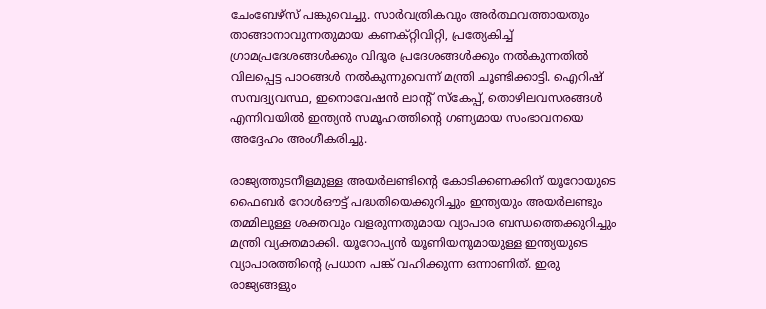ചേംബേഴ്‌സ് പങ്കുവെച്ചു. സാര്‍വത്രികവും അര്‍ത്ഥവത്തായതും താങ്ങാനാവുന്നതുമായ കണക്റ്റിവിറ്റി, പ്രത്യേകിച്ച് ഗ്രാമപ്രദേശങ്ങള്‍ക്കും വിദൂര പ്രദേശങ്ങള്‍ക്കും നല്‍കുന്നതില്‍ വിലപ്പെട്ട പാഠങ്ങള്‍ നല്‍കുന്നുവെന്ന് മന്ത്രി ചൂണ്ടിക്കാട്ടി. ഐറിഷ് സമ്പദ്വ്യവസ്ഥ, ഇനൊവേഷന്‍ ലാന്റ് സ്‌കേപ്പ്, തൊഴിലവസരങ്ങള്‍ എന്നിവയില്‍ ഇന്ത്യന്‍ സമൂഹത്തിന്റെ ഗണ്യമായ സംഭാവനയെ അദ്ദേഹം അംഗീകരിച്ചു.

രാജ്യത്തുടനീളമുള്ള അയര്‍ലണ്ടിന്റെ കോടിക്കണക്കിന് യൂറോയുടെ ഫൈബര്‍ റോള്‍ഔട്ട് പദ്ധതിയെക്കുറിച്ചും ഇന്ത്യയും അയര്‍ലണ്ടും തമ്മിലുള്ള ശക്തവും വളരുന്നതുമായ വ്യാപാര ബന്ധത്തെക്കുറിച്ചും മന്ത്രി വ്യക്തമാക്കി. യൂറോപ്യന്‍ യൂണിയനുമായുള്ള ഇന്ത്യയുടെ വ്യാപാരത്തിന്റെ പ്രധാന പങ്ക് വഹിക്കുന്ന ഒന്നാണിത്. ഇരു രാജ്യങ്ങളും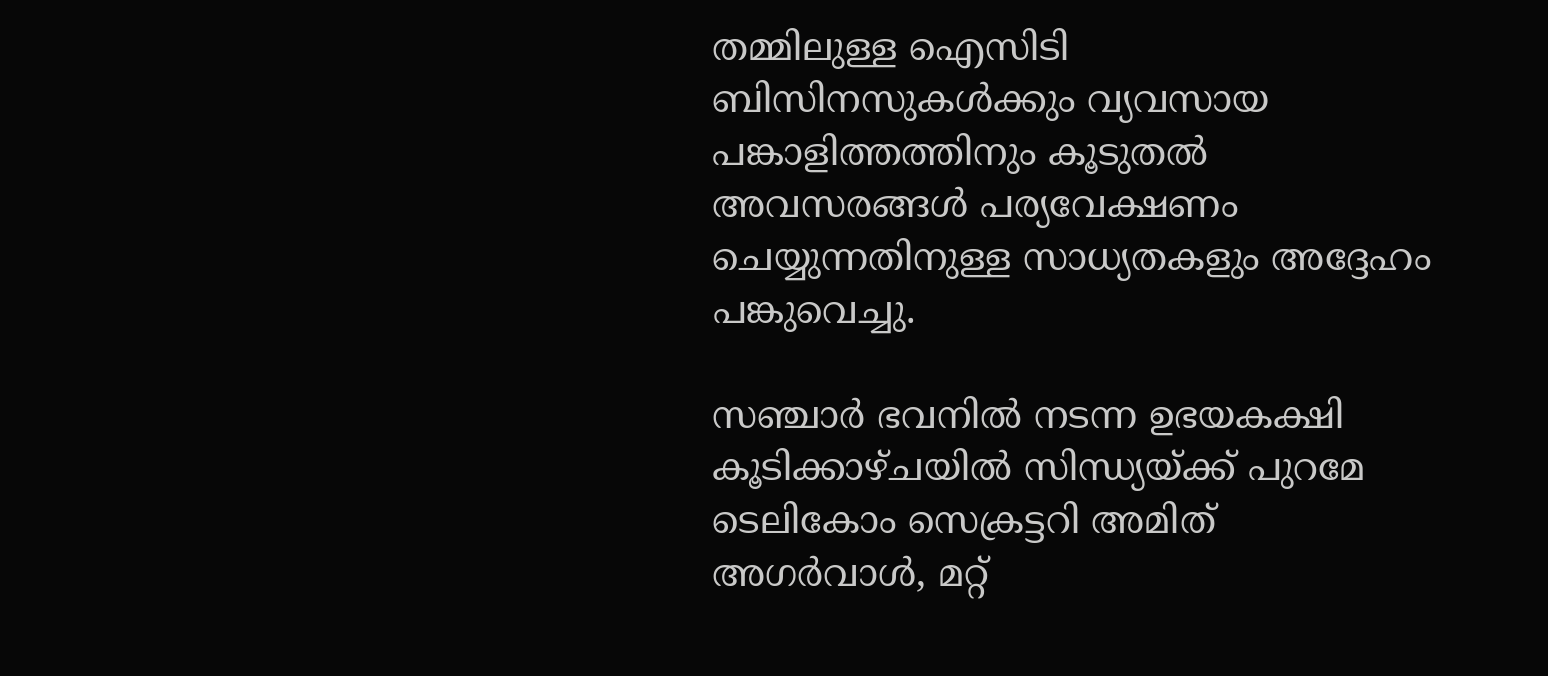തമ്മിലുള്ള ഐസിടി ബിസിനസുകള്‍ക്കും വ്യവസായ പങ്കാളിത്തത്തിനും കൂടുതല്‍ അവസരങ്ങള്‍ പര്യവേക്ഷണം ചെയ്യുന്നതിനുള്ള സാധ്യതകളും അദ്ദേഹം പങ്കുവെച്ചു.

സഞ്ചാര്‍ ഭവനില്‍ നടന്ന ഉഭയകക്ഷി കൂടിക്കാഴ്ചയില്‍ സിന്ധ്യയ്ക്ക് പുറമേ ടെലികോം സെക്രട്ടറി അമിത് അഗര്‍വാള്‍, മറ്റ്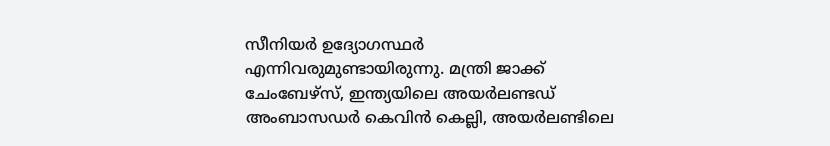സീനിയര്‍ ഉദ്യോഗസ്ഥര്‍ എന്നിവരുമുണ്ടായിരുന്നു. മന്ത്രി ജാക്ക് ചേംബേഴ്സ്, ഇന്ത്യയിലെ അയര്‍ലണ്ടഡ് അംബാസഡര്‍ കെവിന്‍ കെല്ലി, അയര്‍ലണ്ടിലെ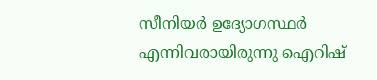സീനിയര്‍ ഉദ്യോഗസ്ഥര്‍ എന്നിവരായിരുന്നു ഐറിഷ്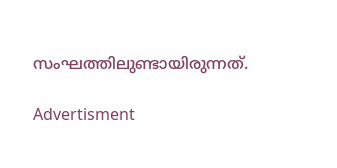സംഘത്തിലുണ്ടായിരുന്നത്.

Advertisment